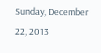Sunday, December 22, 2013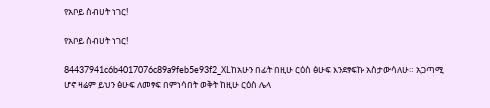የአቦይ ስብሀት ነገር!

የአቦይ ስብሀት ነገር!

84437941c6b4017076c89a9feb5e93f2_XLከአሁን በፊት በዚሁ ርዕስ ፅሁፍ እንደፃፍኩ አስታውሳለሁ። አጋጣሚ ሆኖ ዛሬም ይህን ፅሁፍ ለመፃፍ በምነሳበት ወቅት ከዚሁ ርዕስ ሌላ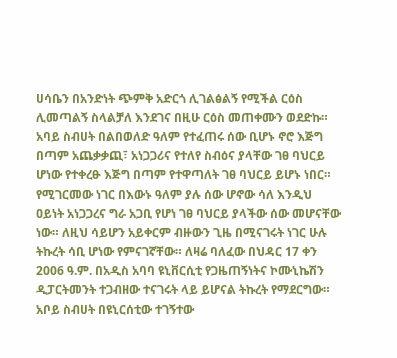ሀሳቤን በአንድነት ጭምቅ አድርጎ ሊገልፅልኝ የሚችል ርዕስ ሊመጣልኝ ስላልቻለ እንደገና በዚሁ ርዕስ መጠቀሙን ወደድኩ።
አባይ ስብሀት በልበወለድ ዓለም የተፈጠሩ ሰው ቢሆኑ ኖሮ እጅግ በጣም አጨቃቃጪ፣ አነጋጋሪና የተለየ ስብዕና ያላቸው ገፀ ባህርይ ሆነው የተቀረፁ እጅግ በጣም የተዋጣለት ገፀ ባህርይ ይሆኑ ነበር። የሚገርመው ነገር በእውኑ ዓለም ያሉ ሰው ሆኖው ሳለ እንዲህ ዐይነት አነጋጋረና ግራ አጋቢ የሆነ ገፀ ባህርይ ያላችው ሰው መሆናቸው ነው። ለዚህ ሳይሆን አይቀርም ብዙውን ጊዜ በሚናገሩት ነገር ሁሉ ትኩረት ሳቢ ሆነው የምናገኛቸው። ለዛሬ ባለፈው በህዳር 17 ቀን 2006 ዓ.ም. በአዲስ አባባ ዩኒቨርሲቲ የጋዜጠኝነትና ኮሙኒኬሽን ዲፓርትመንት ተጋብዘው ተናገሩት ላይ ይሆናል ትኩረት የማደርግው። አቦይ ስብሀት በዩኒርሰቲው ተገኝተው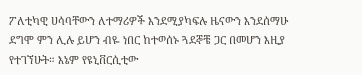ፖለቲካዊ ሀሳባቸውን ለተማሪዎች እንደሚያካፍሉ ዜናውን እንደሰማሁ ደግሞ ምን ሊሉ ይሆን ብዬ ነበር ከተወሰኑ ጓደኞቼ ጋር በመሆን እዚያ የተገኘሁት። እኔም የዩኒቨርሲቲው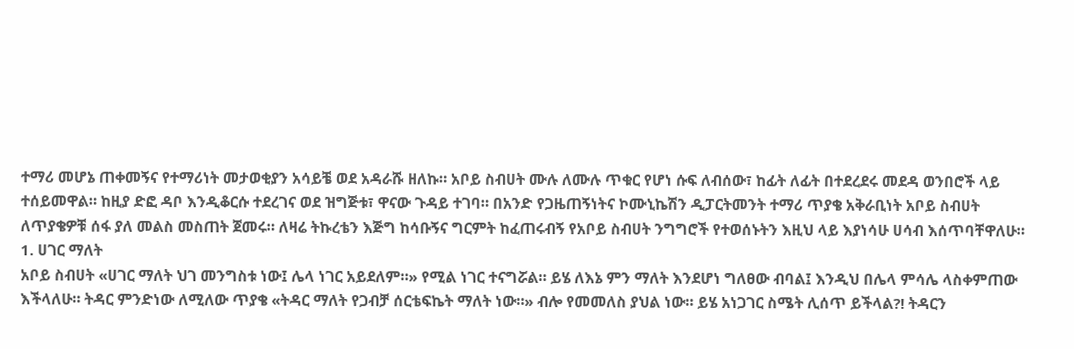ተማሪ መሆኔ ጠቀመኝና የተማሪነት መታወቂያን አሳይቼ ወደ አዳራሹ ዘለኩ። አቦይ ስብሀት ሙሉ ለሙሉ ጥቁር የሆነ ሱፍ ለብሰው፣ ከፊት ለፊት በተደረደሩ መደዳ ወንበሮች ላይ ተሰይመዋል። ከዚያ ድፎ ዳቦ እንዲቆርሱ ተደረገና ወደ ዝግጅቱ፣ ዋናው ጉዳይ ተገባ። በአንድ የጋዜጠኝነትና ኮሙኒኬሽን ዲፓርትመንት ተማሪ ጥያቄ አቅራቢነት አቦይ ስብሀት ለጥያቄዎቹ ሰፋ ያለ መልስ መስጠት ጀመሩ። ለዛሬ ትኩረቴን እጅግ ከሳቡኝና ግርምት ከፈጠሩብኝ የአቦይ ስብሀት ንግግሮች የተወሰኑትን እዚህ ላይ እያነሳሁ ሀሳብ እሰጥባቸዋለሁ።
1. ሀገር ማለት
አቦይ ስብሀት «ሀገር ማለት ህገ መንግስቱ ነው፤ ሌላ ነገር አይደለም።» የሚል ነገር ተናግሯል። ይሄ ለእኔ ምን ማለት እንደሆነ ግለፀው ብባል፤ እንዲህ በሌላ ምሳሌ ላስቀምጠው እችላለሁ። ትዳር ምንድነው ለሚለው ጥያቄ «ትዳር ማለት የጋብቻ ሰርቴፍኬት ማለት ነው።» ብሎ የመመለስ ያህል ነው። ይሄ አነጋገር ስሜት ሊሰጥ ይችላል?! ትዳርን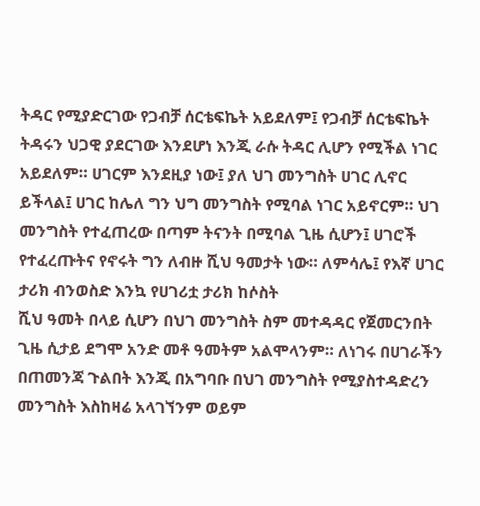ትዳር የሚያድርገው የጋብቻ ሰርቴፍኬት አይደለም፤ የጋብቻ ሰርቴፍኬት ትዳሩን ህጋዊ ያደርገው እንደሆነ እንጂ ራሱ ትዳር ሊሆን የሚችል ነገር አይደለም። ሀገርም እንደዚያ ነው፤ ያለ ህገ መንግስት ሀገር ሊኖር ይችላል፤ ሀገር ከሌለ ግን ህግ መንግስት የሚባል ነገር አይኖርም። ህገ መንግስት የተፈጠረው በጣም ትናንት በሚባል ጊዜ ሲሆን፤ ሀገሮች የተፈረጡትና የኖሩት ግን ለብዙ ሺህ ዓመታት ነው። ለምሳሌ፤ የእኛ ሀገር ታሪክ ብንወስድ እንኳ የሀገሪቷ ታሪክ ከሶስት
ሺህ ዓመት በላይ ሲሆን በህገ መንግስት ስም መተዳዳር የጀመርንበት ጊዜ ሲታይ ደግሞ አንድ መቶ ዓመትም አልሞላንም። ለነገሩ በሀገራችን በጠመንጃ ጉልበት እንጂ በአግባቡ በህገ መንግስት የሚያስተዳድረን መንግስት እስከዛሬ አላገኘንም ወይም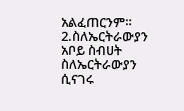አልፈጠርንም።
2.ስለኤርትራውያን
አቦይ ስብሀት ስለኤርትራውያን ሲናገሩ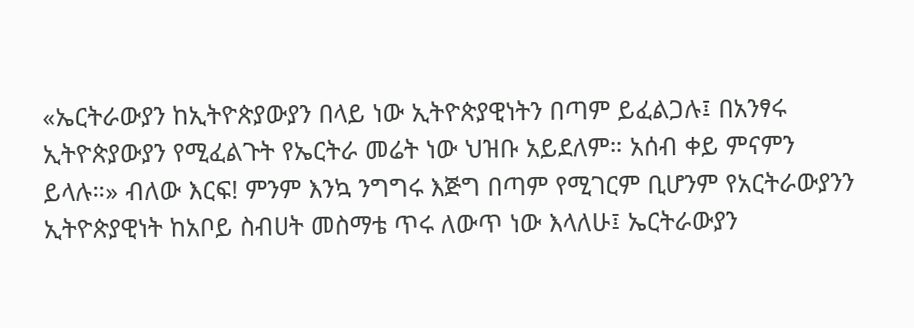«ኤርትራውያን ከኢትዮጵያውያን በላይ ነው ኢትዮጵያዊነትን በጣም ይፈልጋሉ፤ በአንፃሩ ኢትዮጵያውያን የሚፈልጉት የኤርትራ መሬት ነው ህዝቡ አይደለም። አሰብ ቀይ ምናምን ይላሉ።» ብለው እርፍ! ምንም እንኳ ንግግሩ እጅግ በጣም የሚገርም ቢሆንም የአርትራውያንን ኢትዮጵያዊነት ከአቦይ ስብሀት መስማቴ ጥሩ ለውጥ ነው እላለሁ፤ ኤርትራውያን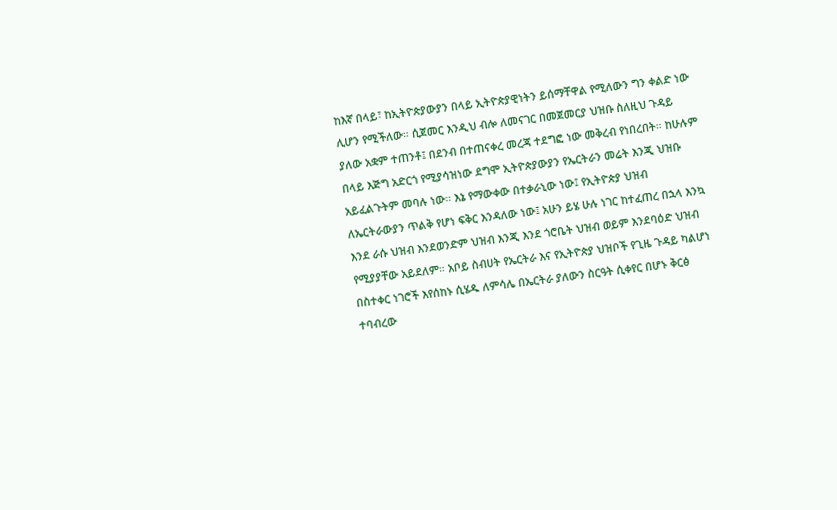ከእኛ በላይ፣ ከኢትዮጵያውያን በላይ ኢትዮጵያዊነትን ይሰማቸዋል የሚለውን ግን ቀልድ ነው ሊሆን የሚችለው። ሲጀመር እንዲህ ብሎ ለመናገር በመጀመርያ ህዝቡ ስለዚህ ጉዳይ ያለው አቋም ተጠንቶ፤ በደንብ በተጠናቀረ መረጃ ተደግፎ ነው መቅረብ የነበረበት። ከሁሉም በላይ እጅግ አድርጎ የሚያሳዝነው ደግሞ ኢትዮጵያውያን የኤርትራን መሬት እንጂ ህዝቡ አይፈልጉትም መባሉ ነው። እኔ የማውቀው በተቃራኒው ነው፤ የኢትዮጵያ ህዝብ ለኤርትራውያን ጥልቅ የሆነ ፍቅር እንዳለው ነው፤ አሁን ይሄ ሁሉ ነገር ከተፈጠረ በኋላ እንኳ እንደ ራሱ ህዝብ እንደወንድም ህዝብ እንጂ እንደ ጎሮቤት ህዝብ ወይም እንደባዕድ ህዝብ የሚያያቸው አይደለም። አቦይ ስብሀት የኤርትራ እና የኢትዮጵያ ህዝቦች የጊዜ ጉዳይ ካልሆነ በስተቀር ነገሮች እየሰከኑ ሲሄዱ ለምሳሌ በኤርትራ ያለውን ስርዓት ሲቀየር በሆኑ ቅርፅ ተባብረው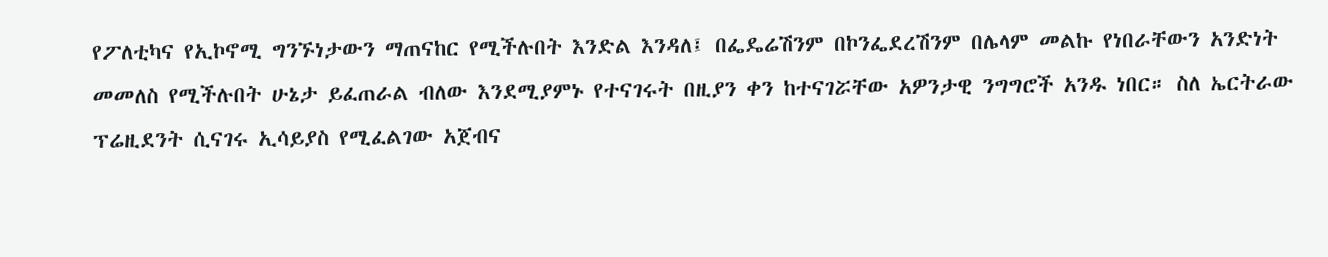የፖለቲካና የኢኮኖሚ ግንኙነታውን ማጠናከር የሚችሉበት እንድል እንዳለ፤ በፌዴሬሽንም በኮንፌደረሽንም በሌላም መልኩ የነበራቸውን አንድነት መመለስ የሚችሉበት ሁኔታ ይፈጠራል ብለው እንደሚያምኑ የተናገሩት በዚያን ቀን ከተናገሯቸው አዎንታዊ ንግግሮች አንዱ ነበር። ስለ ኤርትራው ፕሬዚደንት ሲናገሩ ኢሳይያስ የሚፈልገው አጀብና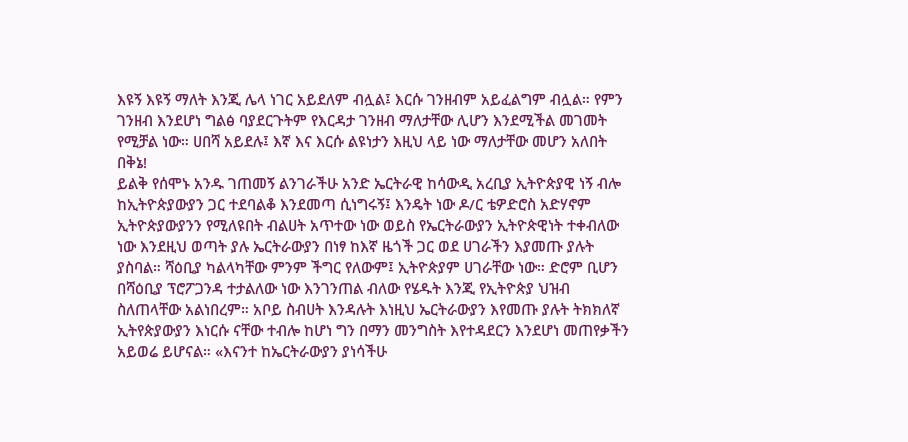እዩኝ እዩኝ ማለት እንጂ ሌላ ነገር አይደለም ብሏል፤ እርሱ ገንዘብም አይፈልግም ብሏል። የምን ገንዘብ እንደሆነ ግልፅ ባያደርጉትም የእርዳታ ገንዘብ ማለታቸው ሊሆን እንደሚችል መገመት የሚቻል ነው። ሀበሻ አይደሉ፤ እኛ እና እርሱ ልዩነታን እዚህ ላይ ነው ማለታቸው መሆን አለበት በቅኔ!
ይልቅ የሰሞኑ አንዱ ገጠመኝ ልንገራችሁ አንድ ኤርትራዊ ከሳውዲ አረቢያ ኢትዮጵያዊ ነኝ ብሎ ከኢትዮጵያውያን ጋር ተደባልቆ እንደመጣ ሲነግሩኝ፤ እንዴት ነው ዶ/ር ቴዎድሮስ አድሃኖም ኢትዮጵያውያንን የሚለዩበት ብልሀት አጥተው ነው ወይስ የኤርትራውያን ኢትዮጵዊነት ተቀብለው ነው እንደዚህ ወጣት ያሉ ኤርትራውያን በነፃ ከእኛ ዜጎች ጋር ወደ ሀገራችን እያመጡ ያሉት ያስባል። ሻዕቢያ ካልላካቸው ምንም ችግር የለውም፤ ኢትዮጵያም ሀገራቸው ነው። ድሮም ቢሆን በሻዕቢያ ፕሮፖጋንዳ ተታልለው ነው እንገንጠል ብለው የሄዱት እንጂ የኢትዮጵያ ህዝብ ስለጠላቸው አልነበረም። አቦይ ስብሀት እንዳሉት እነዚህ ኤርትራውያን እየመጡ ያሉት ትክክለኛ ኢትየጵያውያን እነርሱ ናቸው ተብሎ ከሆነ ግን በማን መንግስት እየተዳደርን እንደሆነ መጠየቃችን አይወሬ ይሆናል። «እናንተ ከኤርትራውያን ያነሳችሁ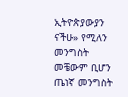ኢትዮጵያውያን ናችሁ» የሚለን መንግስት መቼውም ቢሆን ጤነኛ መንግስት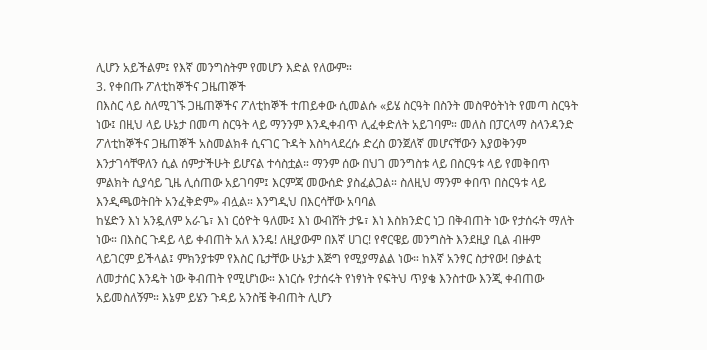ሊሆን አይችልም፤ የእኛ መንግስትም የመሆን እድል የለውም።
3. የቀበጡ ፖለቲከኞችና ጋዜጠኞች
በእስር ላይ ስለሚገኙ ጋዜጠኞችና ፖለቲከኞች ተጠይቀው ሲመልሱ «ይሄ ስርዓት በስንት መስዋዕትነት የመጣ ስርዓት ነው፤ በዚህ ላይ ሁኔታ በመጣ ስርዓት ላይ ማንንም እንዲቀብጥ ሊፈቀድለት አይገባም። መለስ በፓርላማ ስላንዳንድ ፖለቲከኞችና ጋዜጠኞች አስመልክቶ ሲናገር ጉዳት እስካላደረሱ ድረስ ወንጀለኛ መሆናቸውን እያወቅንም እንታገሳቸዋለን ሲል ሰምታችሁት ይሆናል ተሳስቷል። ማንም ሰው በህገ መንግስቱ ላይ በስርዓቱ ላይ የመቅበጥ ምልክት ሲያሳይ ጊዜ ሊሰጠው አይገባም፤ እርምጃ መውሰድ ያስፈልጋል። ስለዚህ ማንም ቀበጥ በስርዓቱ ላይ እንዲጫወትበት አንፈቅድም» ብሏል። እንግዲህ በእርሳቸው አባባል
ከሄድን እነ አንዷለም አራጌ፣ እነ ርዕዮት ዓለሙ፤ እነ ውብሸት ታዬ፣ እነ እስክንድር ነጋ በቅብጠት ነው የታሰሩት ማለት ነው። በእስር ጉዳይ ላይ ቀብጠት አለ እንዴ! ለዚያውም በእኛ ሀገር! የኖርዌይ መንግስት እንደዚያ ቢል ብዙም ላይገርም ይችላል፤ ምክንያቱም የእስር ቤታቸው ሁኔታ እጅግ የሚያማልል ነው። ከእኛ አንፃር ስታየው! በቃልቲ ለመታሰር እንዴት ነው ቅብጠት የሚሆነው። እነርሱ የታሰሩት የነፃነት የፍትህ ጥያቄ እንስተው እንጂ ቀብጠው አይመስለኝም። እኔም ይሄን ጉዳይ አንስቼ ቅብጠት ሊሆን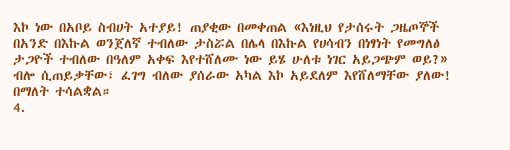እኮ ነው በአቦይ ስብሀት አተያይ! ጠያቂው በመቀጠል «እነዚህ የታሰሩት ጋዜጦኞች በአንድ በእኩል ወንጀለኛ ተብለው ታስሯል በሌላ በእኩል የሀሳብን በነፃነት የመግለፅ ታጋዮች ተብለው በዓለም አቀፍ እየተሸለሙ ነው ይሄ ሁለቱ ነገር አይጋጭም ወይ?» ብሎ ሲጠይቃቸው፣ ፈገግ ብለው ያሰራው አካል እኮ አይደለም እየሸለማቸው ያለው! በማለት ተሳልቋል።
4.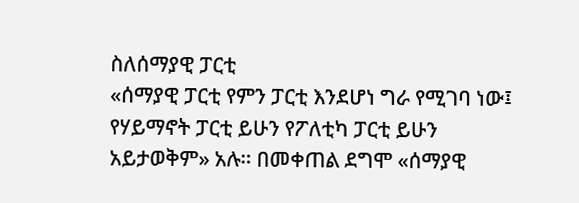ስለሰማያዊ ፓርቲ
«ሰማያዊ ፓርቲ የምን ፓርቲ እንደሆነ ግራ የሚገባ ነው፤ የሃይማኖት ፓርቲ ይሁን የፖለቲካ ፓርቲ ይሁን አይታወቅም» አሉ። በመቀጠል ደግሞ «ሰማያዊ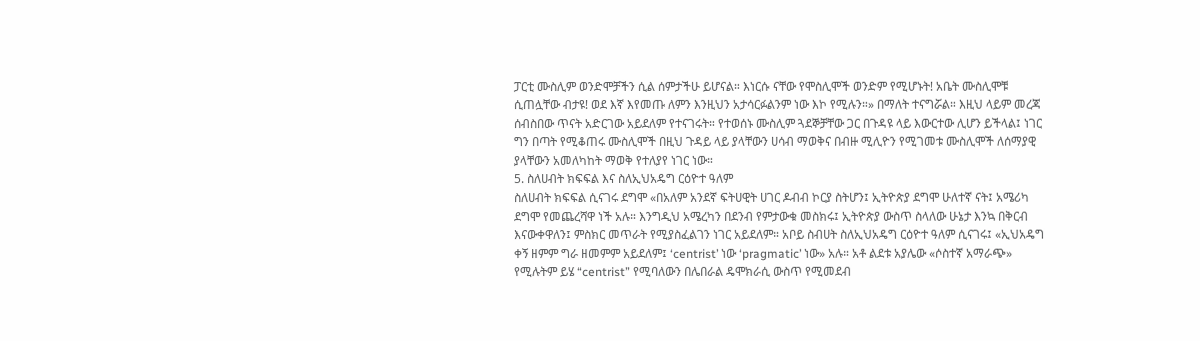ፓርቲ ሙስሊም ወንድሞቻችን ሲል ሰምታችሁ ይሆናል። እነርሱ ናቸው የሞስሊሞች ወንድም የሚሆኑት! አቤት ሙስሊሞቹ ሲጠሏቸው ብታዩ! ወደ እኛ እየመጡ ለምን እንዚህን አታሳርፉልንም ነው እኮ የሚሉን።» በማለት ተናግሯል። እዚህ ላይም መረጃ ሰብስበው ጥናት አድርገው አይደለም የተናገሩት። የተወሰኑ ሙስሊም ጓደኞቻቸው ጋር በጉዳዩ ላይ እውርተው ሊሆን ይችላል፤ ነገር ግን በጣት የሚቆጠሩ ሙስሊሞች በዚህ ጉዳይ ላይ ያላቸውን ሀሳብ ማወቅና በብዙ ሚሊዮን የሚገመቱ ሙስሊሞች ለሰማያዊ ያላቸውን አመለካከት ማወቅ የተለያየ ነገር ነው።
5. ስለሀብት ክፍፍል እና ስለኢህአዴግ ርዕዮተ ዓለም
ስለሀብት ክፍፍል ሲናገሩ ደግሞ «በአለም አንደኛ ፍትሀዊት ሀገር ዶብብ ኮርያ ስትሆን፤ ኢትዮጵያ ደግሞ ሁለተኛ ናት፤ አሜሪካ ደግሞ የመጨረሻዋ ነች አሉ። እንግዲህ አሜረካን በደንብ የምታውቁ መስክሩ፤ ኢትዮጵያ ውስጥ ስላለው ሁኔታ እንኳ በቅርብ እናውቀዋለን፤ ምስክር መጥራት የሚያስፈልገን ነገር አይደለም። አቦይ ስብሀት ስለኢህአዴግ ርዕዮተ ዓለም ሲናገሩ፤ «ኢህአዴግ ቀኝ ዘምም ግራ ዘመምም አይደለም፤ ‘centrist’ ነው ‘pragmatic’ ነው» አሉ። አቶ ልደቱ አያሌው «ሶስተኛ አማራጭ» የሚሉትም ይሄ “centrist” የሚባለውን በሌበራል ዴሞክራሲ ውስጥ የሚመደብ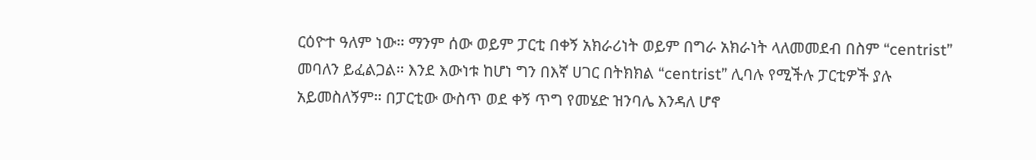ርዕዮተ ዓለም ነው። ማንም ሰው ወይም ፓርቲ በቀኝ አክራሪነት ወይም በግራ አክራነት ላለመመደብ በስም “centrist” መባለን ይፈልጋል። እንደ እውነቱ ከሆነ ግን በእኛ ሀገር በትክክል “centrist” ሊባሉ የሚችሉ ፓርቲዎች ያሉ አይመስለኝም። በፓርቲው ውስጥ ወደ ቀኝ ጥግ የመሄድ ዝንባሌ እንዳለ ሆኖ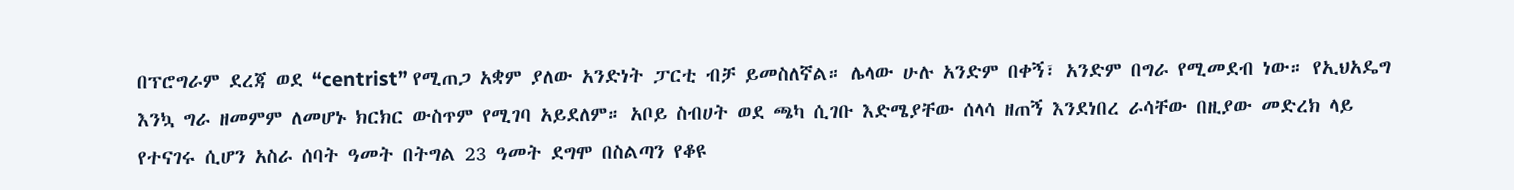በፕሮግራም ደረጃ ወደ “centrist” የሚጠጋ አቋም ያለው አንድነት ፓርቲ ብቻ ይመስለኛል። ሌላው ሁሉ አንድም በቀኝ፣ አንድም በግራ የሚመደብ ነው። የኢህአዴግ እንኳ ግራ ዘመምም ለመሆኑ ክርክር ውስጥም የሚገባ አይደለም። አቦይ ስብሀት ወደ ጫካ ሲገቡ እድሜያቸው ሰላሳ ዘጠኝ እንደነበረ ራሳቸው በዚያው መድረክ ላይ የተናገሩ ሲሆን አስራ ሰባት ዓመት በትግል 23 ዓመት ደግሞ በስልጣን የቆዩ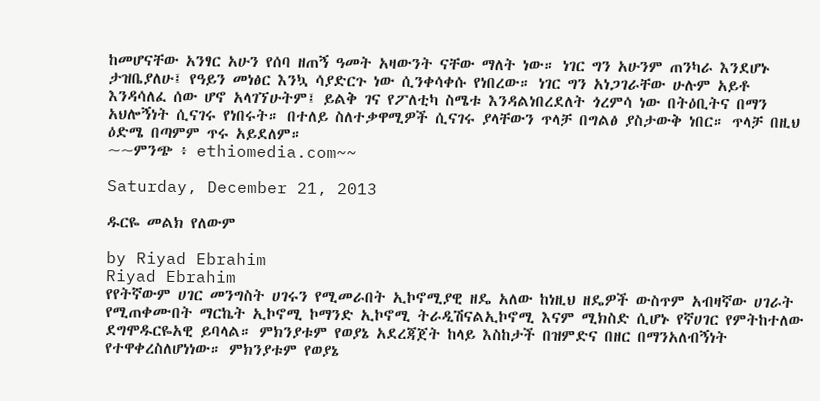ከመሆናቸው አንፃር አሁን የሰባ ዘጠኝ ዓመት አዛውንት ናቸው ማለት ነው። ነገር ግን አሁንም ጠንካራ እንደሆኑ ታዝቤያለሁ፤ የዓይን መነፅር እንኳ ሳያድርጉ ነው ሲንቀሳቀሱ የነበረው። ነገር ግን አነጋገራቸው ሁሉም አይቶ እንዳሳለፈ ሰው ሆኖ አላገኘሁትም፤ ይልቅ ገና የፖለቲካ ስሜቱ እንዳልነበረደለት ጎረምሳ ነው በትዕቢትና በማን አህሎኝነት ሲናገሩ የነበሩት። በተለይ ስለተቃዋሚዎች ሲናገሩ ያላቸውን ጥላቻ በግልፅ ያስታውቅ ነበር። ጥላቻ በዚህ ዕድሜ በጣምም ጥሩ አይደለም።
~~ምንጭ ፥ ethiomedia.com~~

Saturday, December 21, 2013

ዱርዬ መልክ የለውም

by Riyad Ebrahim
Riyad Ebrahim
የየትኛውም ሀገር መንግስት ሀገሩን የሚመራበት ኢኮኖሚያዊ ዘዴ አለው ከነዚህ ዘዴዎች ውስጥም አብዛኛው ሀገራት የሚጠቀሙበት ማርኬት ኢኮኖሚ ኮማንድ ኢኮኖሚ ትራዲሽናልኢኮኖሚ እናም ሚክስድ ሲሆኑ የኛሀገር የምትከተለው ደግሞዱርዬአዊ ይባላል። ምክንያቱም የወያኔ አደረጃጀት ከላይ እስከታች በዝምድና በዘር በማንአለብኝነት የተዋቀረስለሆነነው። ምክንያቱም የወያኔ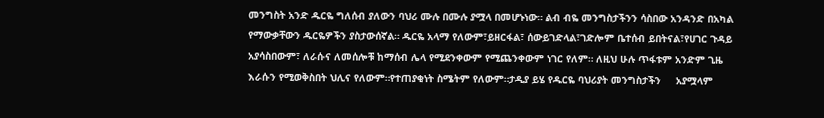መንግስት አንድ ዱርዬ ግለሰብ ያለውን ባህሪ ሙሉ በሙሉ ያሟላ በመሆኑነው። ልብ ብዬ መንግስታችንን ሳስበው አንዳንድ በአካል የማውቃቸውን ዱርዬዎችን ያስታውሰኛል። ዱርዬ አላማ የለውም፣ይዘርፋል፣ ሰውይገድላል፣ገድሎም ቤተሰብ ይበትናል፣የሀገር ጉዳይ አያሳስበውም፣ ለራሱና ለመሰሎቹ ከማሰብ ሌላ የሚደንቀውም የሚጨንቀውም ነገር የለም። ለዚህ ሁሉ ጥፋቱም አንድም ጊዜ እራሱን የሚወቅስበት ህሊና የለውም።የተጠያቂነት ስሜትም የለውም።ታዲያ ይሄ የዱርዬ ባህሪያት መንግስታችን     አያሟላም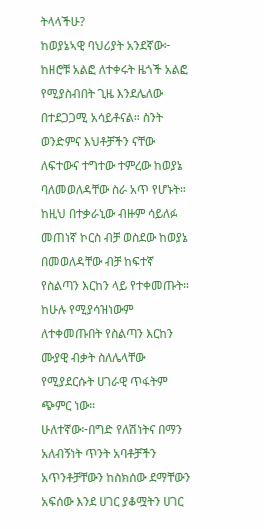ትላላችሁ?
ከወያኔኣዊ ባህሪያት አንደኛው፦ ከዘሮቹ አልፎ ለተቀሩት ዜጎች አልፎ የሚያስብበት ጊዜ እንደሌለው በተደጋጋሚ አሳይቶናል። ስንት ወንድምና እህቶቻችን ናቸው ለፍተውና ተግተው ተምረው ከወያኔ ባለመወለዳቸው ስራ አጥ የሆኑት። ከዚህ በተቃራኒው ብዙም ሳይለፉ መጠነኛ ኮርስ ብቻ ወስደው ከወያኔ በመወለዳቸው ብቻ ከፍተኛ የስልጣን እርከን ላይ የተቀመጡት። ከሁሉ የሚያሳዝነውም ለተቀመጡበት የስልጣን እርከን ሙያዊ ብቃት ስለሌላቸው የሚያደርሱት ሀገራዊ ጥፋትም ጭምር ነው።
ሁለተኛው፦በግድ የለሽነትና በማን አለብኝነት ጥንት አባቶቻችን አጥንቶቻቸውን ከስክሰው ደማቸውን አፍሰው እንደ ሀገር ያቆሟትን ሀገር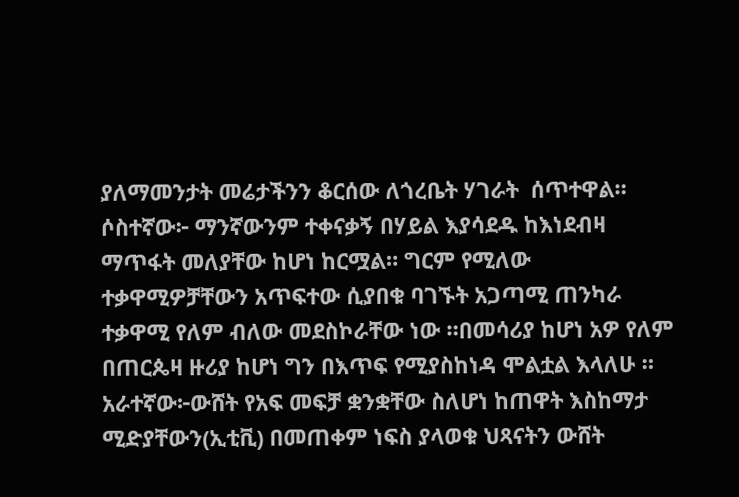ያለማመንታት መሬታችንን ቆርሰው ለጎረቤት ሃገራት  ሰጥተዋል።
ሶስተኛው፦ ማንኛውንም ተቀናቃኝ በሃይል እያሳደዱ ከእነደብዛ ማጥፋት መለያቸው ከሆነ ከርሟል። ግርም የሚለው ተቃዋሚዎቻቸውን አጥፍተው ሲያበቁ ባገኙት አጋጣሚ ጠንካራ ተቃዋሚ የለም ብለው መደስኮራቸው ነው ።በመሳሪያ ከሆነ አዎ የለም በጠርጴዛ ዙሪያ ከሆነ ግን በእጥፍ የሚያስከነዳ ሞልቷል እላለሁ ።
አራተኛው፦ውሸት የአፍ መፍቻ ቋንቋቸው ስለሆነ ከጠዋት እስከማታ ሚድያቸውን(ኢቲቪ) በመጠቀም ነፍስ ያላወቁ ህጻናትን ውሸት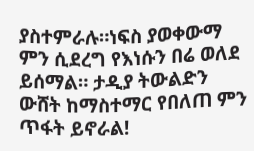ያስተምራሉ።ነፍስ ያወቀውማ ምን ሲደረግ የእነሱን በሬ ወለደ ይሰማል። ታዲያ ትውልድን ውሸት ከማስተማር የበለጠ ምን ጥፋት ይኖራል!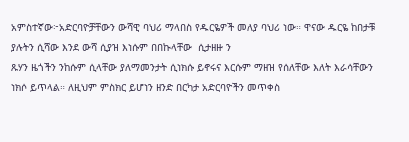አምስተኛው፦አድርባዮቻቸውን ውሻዊ ባህሪ ማላበስ የዱርዬዎች መለያ ባህሪ ነው። ዋናው ዱርዬ ከበታቹ ያሉትን ሲሻው እንደ ውሻ ሲያዝ እነሱም በበኩላቸው  ሲታዘዙ ን
ጹሃን ዜጎችን ንከሱም ሲላቸው ያለማመንታት ሲነክሱ ይኖሩና እርሱም ማዘዝ የሰለቸው እለት እራሳቸውን ነክሶ ይጥላል። ለዚህም ምስክር ይሆነን ዘንድ በርካታ አድርባዮችን መጥቀስ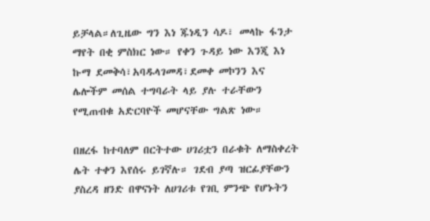ይቻላል።ለጊዜው ግን እነ ጁነዲን ሳዶ፣ መላኩ ፋንታ ማየት በቂ ምስክር ነው። የቀን ጉዳይ ነው እንጂ እነ ኩማ ደመቅሳ፣አባዱላገመዳ፣ደመቀ መኮንን እና ሌሎችም መሰል ተግባራት ላይ ያሉ ተራቸውን የሚጠብቁ አድርባዮች መሆናቸው ግልጽ ነው።

በዘረፋ ከተባለም በርትተው ሀገሪቷን በራቁት ለማስቀረት ሌት ተቀን እየሰሩ ይገኛሉ። ገደብ ያጣ ዝርፊያቸውን ያስረዳ ዘንድ በዋናነት ለሀገሪቱ የገቢ ምንጭ የሆኑትን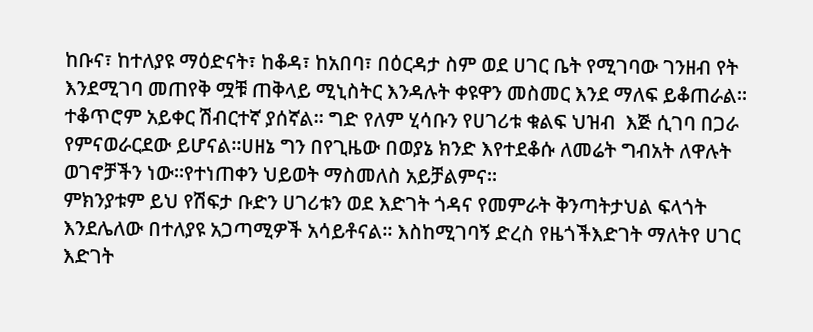ከቡና፣ ከተለያዩ ማዕድናት፣ ከቆዳ፣ ከአበባ፣ በዕርዳታ ስም ወደ ሀገር ቤት የሚገባው ገንዘብ የት እንደሚገባ መጠየቅ ሟቹ ጠቅላይ ሚኒስትር እንዳሉት ቀዩዋን መስመር እንደ ማለፍ ይቆጠራል። ተቆጥሮም አይቀር ሽብርተኛ ያሰኛል። ግድ የለም ሂሳቡን የሀገሪቱ ቁልፍ ህዝብ  እጅ ሲገባ በጋራ የምናወራርደው ይሆናል።ሀዘኔ ግን በየጊዜው በወያኔ ክንድ እየተደቆሱ ለመሬት ግብአት ለዋሉት ወገኖቻችን ነው።የተነጠቀን ህይወት ማስመለስ አይቻልምና።
ምክንያቱም ይህ የሽፍታ ቡድን ሀገሪቱን ወደ እድገት ጎዳና የመምራት ቅንጣትታህል ፍላጎት እንደሌለው በተለያዩ አጋጣሚዎች አሳይቶናል። እስከሚገባኝ ድረስ የዜጎችእድገት ማለትየ ሀገር እድገት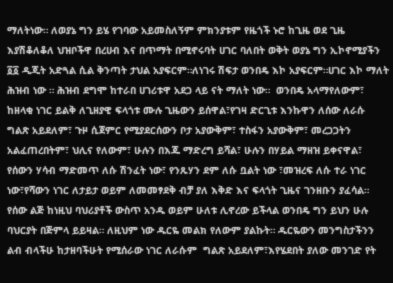ማለትነው። ለወያኔ ግን ይሄ የገባው አይመስለኝም ምክንያቱም የዜጎች ኑሮ ከጊዜ ወደ ጊዜ እያሽቆለቆለ ህዝቦችዋ በረሀብ እና በጥማት በሚኖሩባት ሀገር ባለበት ወቅት ወያኔ ግን ኢኮኖሚያችን ፩፩ ዲጂት አድጓል ሲል ቅንጣት ታህል አያፍርም።ለነገሩ ሽፍታ ወንበዴ እኮ አያፍርም።ሀገር እኮ ማለት ሕዝብ ነው ። ሕዝብ ደግሞ ከተራበ ሀገሪቱዋ አደጋ ላይ ናት ማለት ነው።  ወንበዴ አላማየለውም፣ ከዘላቂ ነገር ይልቅ ለጊዘያዊ ፍላጎቱ ሙሉ ጊዜውን ይሰዋል፣የገዛ ድርጊቱ እንኩዋን ለሰው ለራሱ ግልጽ አይደለም፣ ጉዞ ሲጀምር የሚያደርሰውን ቦታ አያውቅም፣ ተስፋን አያውቅም፣ መረጋጋትን አልፈጠረበትም፣ ህሊና የለውም፣ ሁሉን በእጁ ማድረግ ይሻል፣ ሁሉን በሃይል ማዘዝ ይቀናዋል፣ የሰውን ሃሳብ ማድመጥ ለሱ ሽንፈት ነው፣ የንጹሃን ደም ለሱ ቧልት ነው ፣መዝረፍ ለሱ ተራ ነገር ነው፣የሻውን ነገር ለታይታ ወይም ለመመፃደቅ ብቻ ያለ እቅድ እና ፍላጎት ጊዜና ገንዘቡን ያፈሳል። የሰው ልጅ ከነዚህ ባህሪያቶች ውስጥ አንዱ ወይም ሁለቱ ሊኖረው ይችላል ወንበዴ ግን ይህን ሁሉ ባህርያት በጅምላ ይይዛል። ለዚህም ነው ዱርዬ መልክ የለውም ያልኩት። ዱርዬውን መንግስታችንን ልብ ብላችሁ ከታዘባችሁት የሚሰራው ነገር ለራሱም  ግልጽ አይደለም፣እየሄደበት ያለው መንገድ የት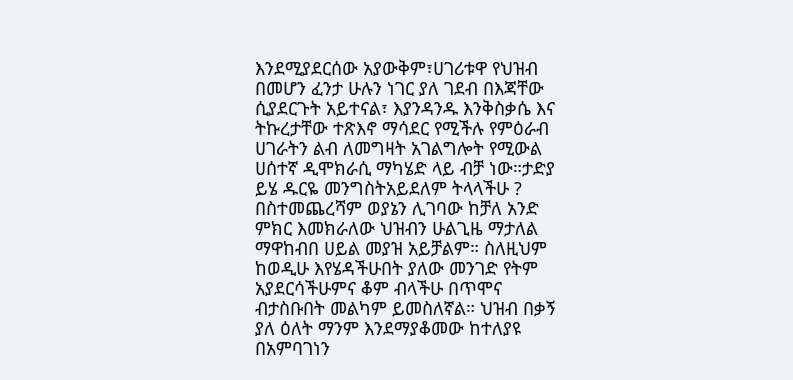እንደሚያደርሰው አያውቅም፣ሀገሪቱዋ የህዝብ በመሆን ፈንታ ሁሉን ነገር ያለ ገደብ በእጃቸው ሲያደርጉት አይተናል፣ እያንዳንዱ እንቅስቃሴ እና ትኩረታቸው ተጽእኖ ማሳደር የሚችሉ የምዕራብ ሀገራትን ልብ ለመግዛት አገልግሎት የሚውል ሀሰተኛ ዲሞክራሲ ማካሄድ ላይ ብቻ ነው።ታድያ ይሄ ዱርዬ መንግስትአይደለም ትላላችሁ ? በስተመጨረሻም ወያኔን ሊገባው ከቻለ አንድ ምክር እመክራለው ህዝብን ሁልጊዜ ማታለል ማዋከብበ ሀይል መያዝ አይቻልም። ስለዚህም ከወዲሁ እየሄዳችሁበት ያለው መንገድ የትም አያደርሳችሁምና ቆም ብላችሁ በጥሞና ብታስቡበት መልካም ይመስለኛል። ህዝብ በቃኝ ያለ ዕለት ማንም እንደማያቆመው ከተለያዩ በአምባገነን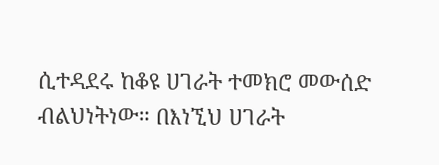ሲተዳደሩ ከቆዩ ሀገራት ተመክሮ መውሰድ ብልህነትነው። በእነኚህ ሀገራት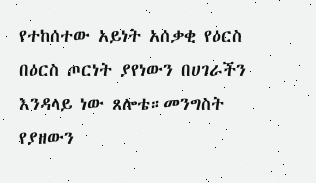የተከሰተው አይነት አሰቃቂ የዕርስ በዕርስ ጦርነት ያየነውን በሀገራችን እንዳላይ ነው ጸሎቴ።መንግስት የያዘውን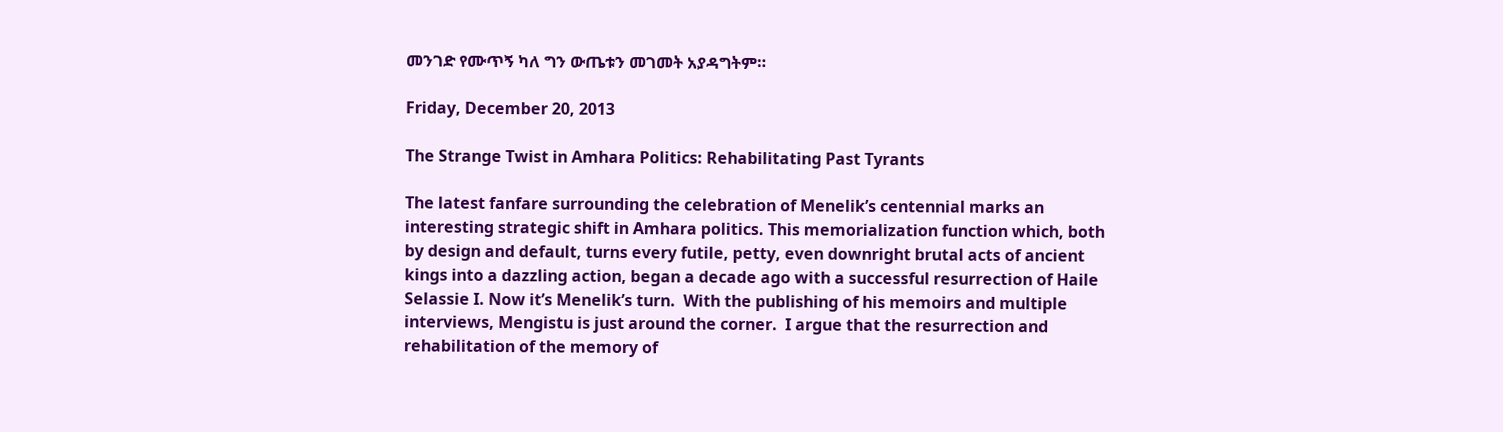መንገድ የሙጥኝ ካለ ግን ውጤቱን መገመት አያዳግትም።

Friday, December 20, 2013

The Strange Twist in Amhara Politics: Rehabilitating Past Tyrants

The latest fanfare surrounding the celebration of Menelik’s centennial marks an interesting strategic shift in Amhara politics. This memorialization function which, both by design and default, turns every futile, petty, even downright brutal acts of ancient kings into a dazzling action, began a decade ago with a successful resurrection of Haile Selassie I. Now it’s Menelik’s turn.  With the publishing of his memoirs and multiple interviews, Mengistu is just around the corner.  I argue that the resurrection and rehabilitation of the memory of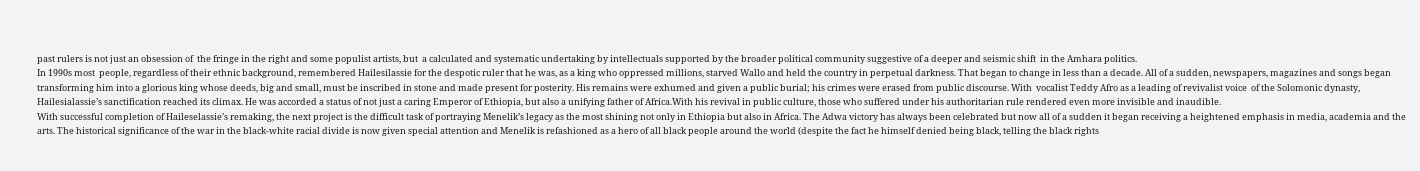past rulers is not just an obsession of  the fringe in the right and some populist artists, but  a calculated and systematic undertaking by intellectuals supported by the broader political community suggestive of a deeper and seismic shift  in the Amhara politics.
In 1990s most  people, regardless of their ethnic background, remembered Hailesilassie for the despotic ruler that he was, as a king who oppressed millions, starved Wallo and held the country in perpetual darkness. That began to change in less than a decade. All of a sudden, newspapers, magazines and songs began transforming him into a glorious king whose deeds, big and small, must be inscribed in stone and made present for posterity. His remains were exhumed and given a public burial; his crimes were erased from public discourse. With  vocalist Teddy Afro as a leading of revivalist voice  of the Solomonic dynasty, Hailesialassie’s sanctification reached its climax. He was accorded a status of not just a caring Emperor of Ethiopia, but also a unifying father of Africa.With his revival in public culture, those who suffered under his authoritarian rule rendered even more invisible and inaudible.
With successful completion of Haileselassie’s remaking, the next project is the difficult task of portraying Menelik’s legacy as the most shining not only in Ethiopia but also in Africa. The Adwa victory has always been celebrated but now all of a sudden it began receiving a heightened emphasis in media, academia and the arts. The historical significance of the war in the black-white racial divide is now given special attention and Menelik is refashioned as a hero of all black people around the world (despite the fact he himself denied being black, telling the black rights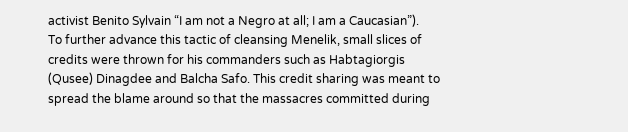activist Benito Sylvain “I am not a Negro at all; I am a Caucasian”).
To further advance this tactic of cleansing Menelik, small slices of credits were thrown for his commanders such as Habtagiorgis (Qusee) Dinagdee and Balcha Safo. This credit sharing was meant to spread the blame around so that the massacres committed during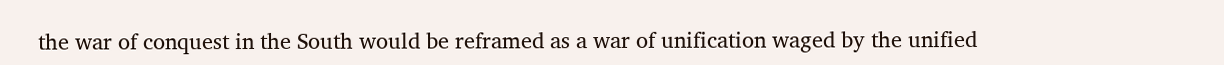the war of conquest in the South would be reframed as a war of unification waged by the unified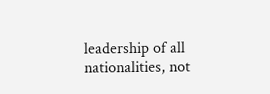leadership of all nationalities, not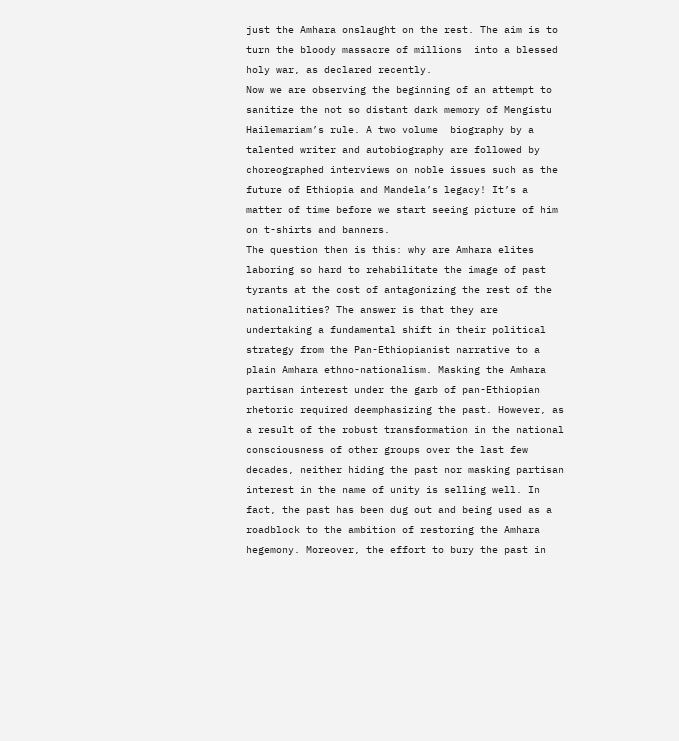just the Amhara onslaught on the rest. The aim is to turn the bloody massacre of millions  into a blessed holy war, as declared recently.
Now we are observing the beginning of an attempt to sanitize the not so distant dark memory of Mengistu Hailemariam’s rule. A two volume  biography by a talented writer and autobiography are followed by choreographed interviews on noble issues such as the future of Ethiopia and Mandela’s legacy! It’s a matter of time before we start seeing picture of him on t-shirts and banners.
The question then is this: why are Amhara elites laboring so hard to rehabilitate the image of past tyrants at the cost of antagonizing the rest of the nationalities? The answer is that they are undertaking a fundamental shift in their political strategy from the Pan-Ethiopianist narrative to a plain Amhara ethno-nationalism. Masking the Amhara partisan interest under the garb of pan-Ethiopian rhetoric required deemphasizing the past. However, as a result of the robust transformation in the national consciousness of other groups over the last few decades, neither hiding the past nor masking partisan interest in the name of unity is selling well. In fact, the past has been dug out and being used as a roadblock to the ambition of restoring the Amhara hegemony. Moreover, the effort to bury the past in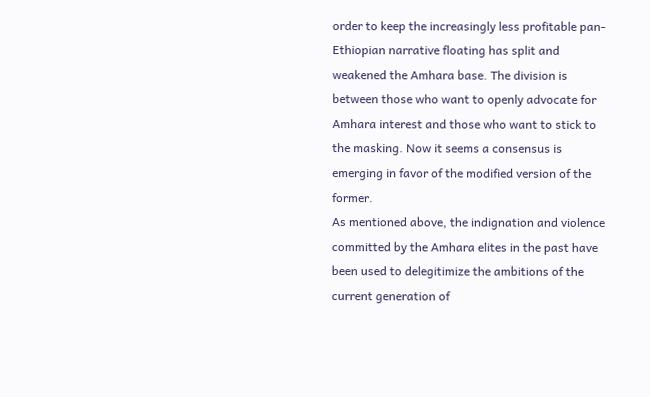order to keep the increasingly less profitable pan-Ethiopian narrative floating has split and weakened the Amhara base. The division is between those who want to openly advocate for Amhara interest and those who want to stick to the masking. Now it seems a consensus is emerging in favor of the modified version of the former.
As mentioned above, the indignation and violence committed by the Amhara elites in the past have  been used to delegitimize the ambitions of the current generation of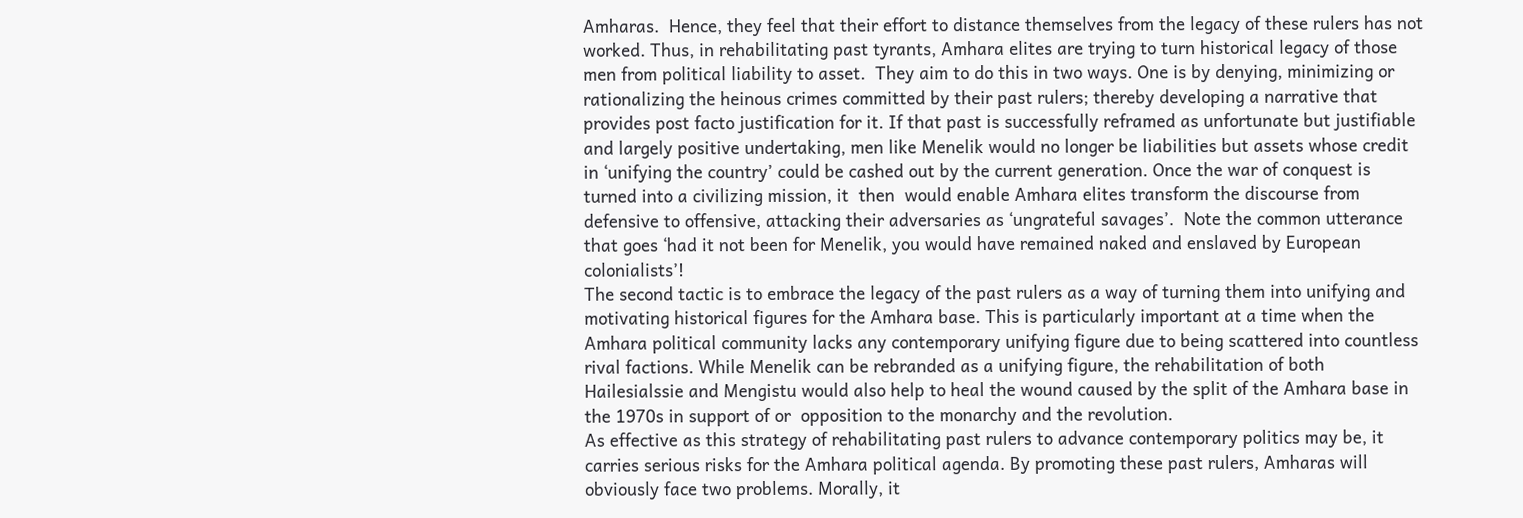Amharas.  Hence, they feel that their effort to distance themselves from the legacy of these rulers has not worked. Thus, in rehabilitating past tyrants, Amhara elites are trying to turn historical legacy of those men from political liability to asset.  They aim to do this in two ways. One is by denying, minimizing or rationalizing the heinous crimes committed by their past rulers; thereby developing a narrative that provides post facto justification for it. If that past is successfully reframed as unfortunate but justifiable and largely positive undertaking, men like Menelik would no longer be liabilities but assets whose credit in ‘unifying the country’ could be cashed out by the current generation. Once the war of conquest is turned into a civilizing mission, it  then  would enable Amhara elites transform the discourse from defensive to offensive, attacking their adversaries as ‘ungrateful savages’.  Note the common utterance that goes ‘had it not been for Menelik, you would have remained naked and enslaved by European colonialists’!
The second tactic is to embrace the legacy of the past rulers as a way of turning them into unifying and motivating historical figures for the Amhara base. This is particularly important at a time when the Amhara political community lacks any contemporary unifying figure due to being scattered into countless rival factions. While Menelik can be rebranded as a unifying figure, the rehabilitation of both Hailesialssie and Mengistu would also help to heal the wound caused by the split of the Amhara base in the 1970s in support of or  opposition to the monarchy and the revolution.
As effective as this strategy of rehabilitating past rulers to advance contemporary politics may be, it carries serious risks for the Amhara political agenda. By promoting these past rulers, Amharas will obviously face two problems. Morally, it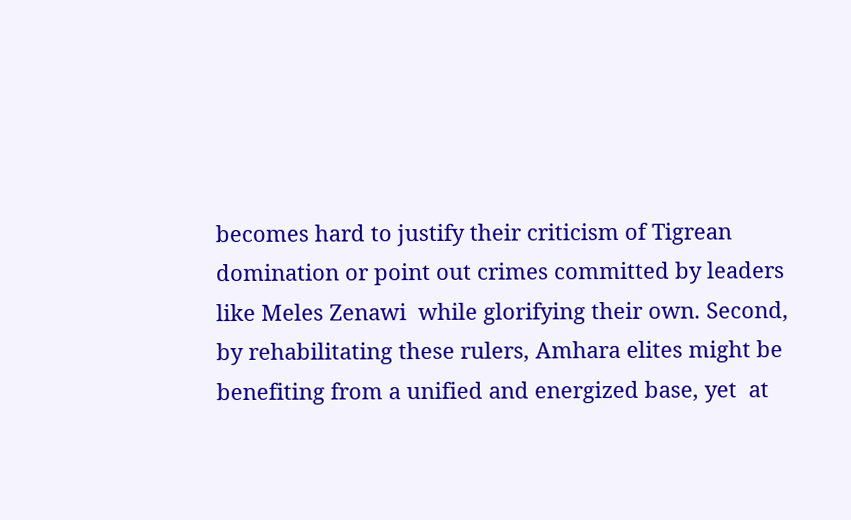becomes hard to justify their criticism of Tigrean domination or point out crimes committed by leaders like Meles Zenawi  while glorifying their own. Second, by rehabilitating these rulers, Amhara elites might be benefiting from a unified and energized base, yet  at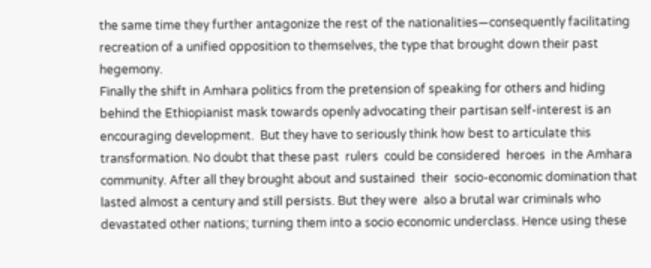the same time they further antagonize the rest of the nationalities—consequently facilitating  recreation of a unified opposition to themselves, the type that brought down their past hegemony.
Finally the shift in Amhara politics from the pretension of speaking for others and hiding behind the Ethiopianist mask towards openly advocating their partisan self-interest is an encouraging development.  But they have to seriously think how best to articulate this transformation. No doubt that these past  rulers  could be considered  heroes  in the Amhara community. After all they brought about and sustained  their  socio-economic domination that lasted almost a century and still persists. But they were  also a brutal war criminals who devastated other nations; turning them into a socio economic underclass. Hence using these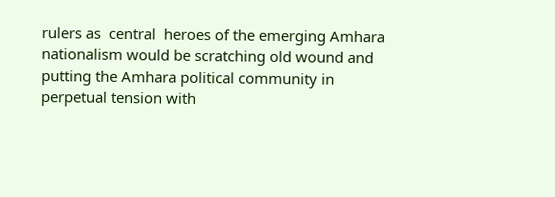rulers as  central  heroes of the emerging Amhara nationalism would be scratching old wound and putting the Amhara political community in  perpetual tension with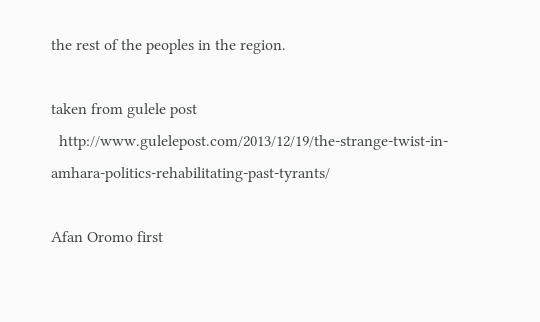the rest of the peoples in the region.

taken from gulele post
  http://www.gulelepost.com/2013/12/19/the-strange-twist-in-amhara-politics-rehabilitating-past-tyrants/

Afan Oromo first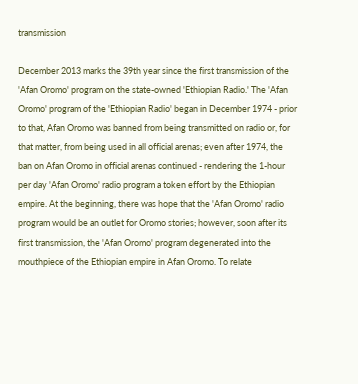transmission

December 2013 marks the 39th year since the first transmission of the 'Afan Oromo' program on the state-owned 'Ethiopian Radio.' The 'Afan Oromo' program of the 'Ethiopian Radio' began in December 1974 - prior to that, Afan Oromo was banned from being transmitted on radio or, for that matter, from being used in all official arenas; even after 1974, the ban on Afan Oromo in official arenas continued - rendering the 1-hour per day 'Afan Oromo' radio program a token effort by the Ethiopian empire. At the beginning, there was hope that the 'Afan Oromo' radio program would be an outlet for Oromo stories; however, soon after its first transmission, the 'Afan Oromo' program degenerated into the mouthpiece of the Ethiopian empire in Afan Oromo. To relate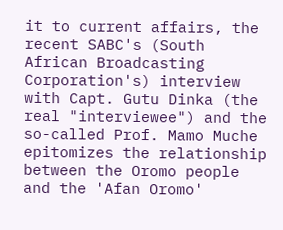it to current affairs, the recent SABC's (South African Broadcasting Corporation's) interview with Capt. Gutu Dinka (the real "interviewee") and the so-called Prof. Mamo Muche epitomizes the relationship between the Oromo people and the 'Afan Oromo'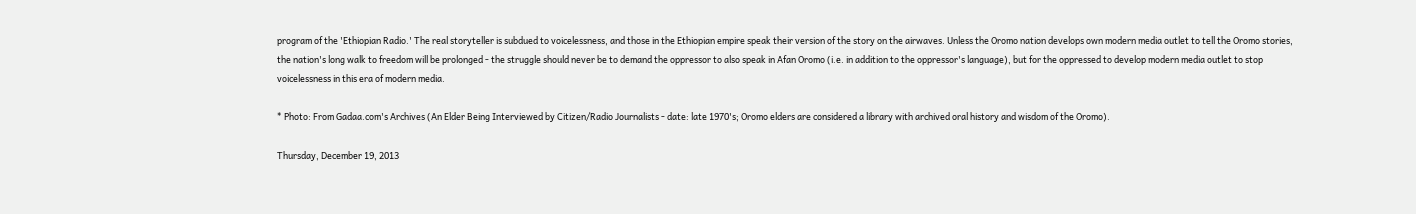program of the 'Ethiopian Radio.' The real storyteller is subdued to voicelessness, and those in the Ethiopian empire speak their version of the story on the airwaves. Unless the Oromo nation develops own modern media outlet to tell the Oromo stories, the nation's long walk to freedom will be prolonged - the struggle should never be to demand the oppressor to also speak in Afan Oromo (i.e. in addition to the oppressor's language), but for the oppressed to develop modern media outlet to stop voicelessness in this era of modern media.

* Photo: From Gadaa.com's Archives (An Elder Being Interviewed by Citizen/Radio Journalists - date: late 1970's; Oromo elders are considered a library with archived oral history and wisdom of the Oromo).

Thursday, December 19, 2013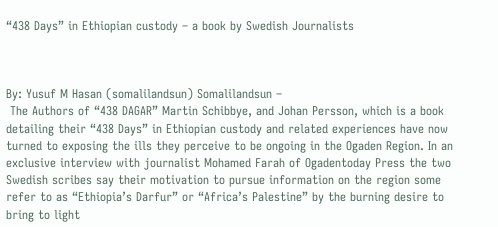“438 Days” in Ethiopian custody – a book by Swedish Journalists



By: Yusuf M Hasan (somalilandsun) Somalilandsun –
 The Authors of “438 DAGAR” Martin Schibbye, and Johan Persson, which is a book detailing their “438 Days” in Ethiopian custody and related experiences have now turned to exposing the ills they perceive to be ongoing in the Ogaden Region. In an exclusive interview with journalist Mohamed Farah of Ogadentoday Press the two Swedish scribes say their motivation to pursue information on the region some refer to as “Ethiopia’s Darfur” or “Africa’s Palestine” by the burning desire to bring to light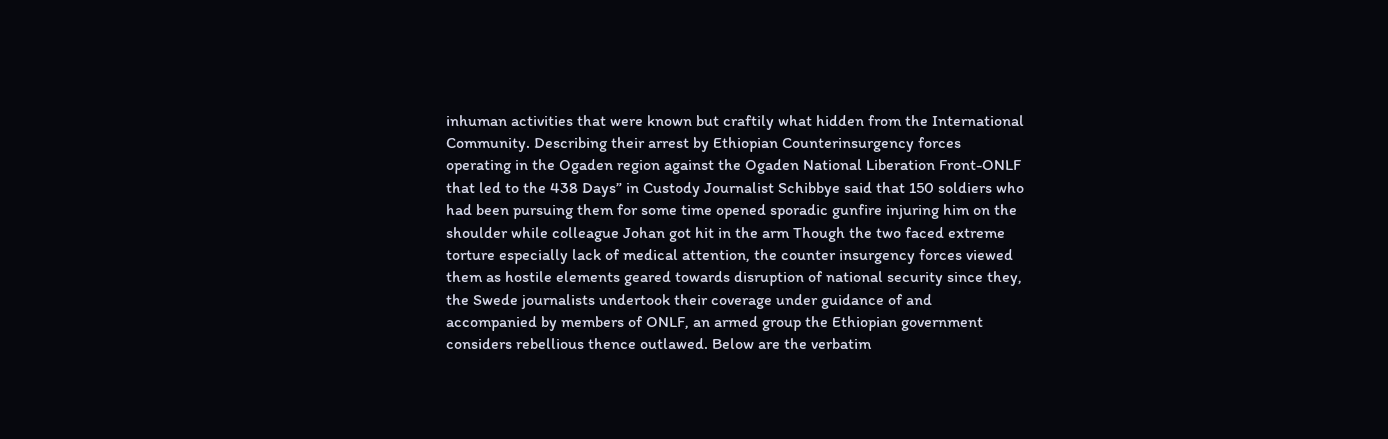inhuman activities that were known but craftily what hidden from the International Community. Describing their arrest by Ethiopian Counterinsurgency forces operating in the Ogaden region against the Ogaden National Liberation Front-ONLF that led to the 438 Days” in Custody Journalist Schibbye said that 150 soldiers who had been pursuing them for some time opened sporadic gunfire injuring him on the shoulder while colleague Johan got hit in the arm Though the two faced extreme torture especially lack of medical attention, the counter insurgency forces viewed them as hostile elements geared towards disruption of national security since they, the Swede journalists undertook their coverage under guidance of and accompanied by members of ONLF, an armed group the Ethiopian government considers rebellious thence outlawed. Below are the verbatim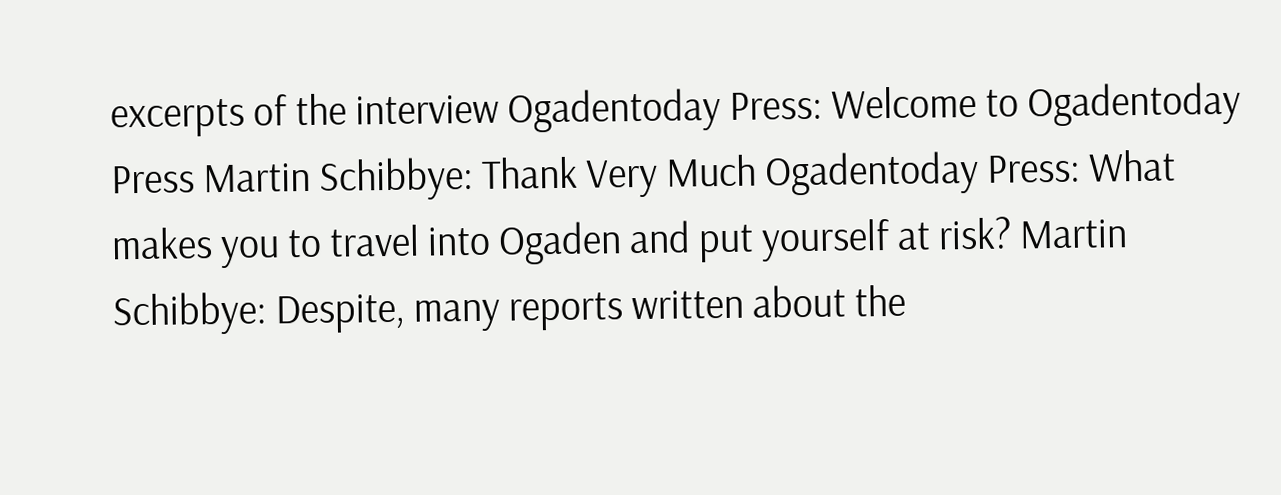excerpts of the interview Ogadentoday Press: Welcome to Ogadentoday Press Martin Schibbye: Thank Very Much Ogadentoday Press: What makes you to travel into Ogaden and put yourself at risk? Martin Schibbye: Despite, many reports written about the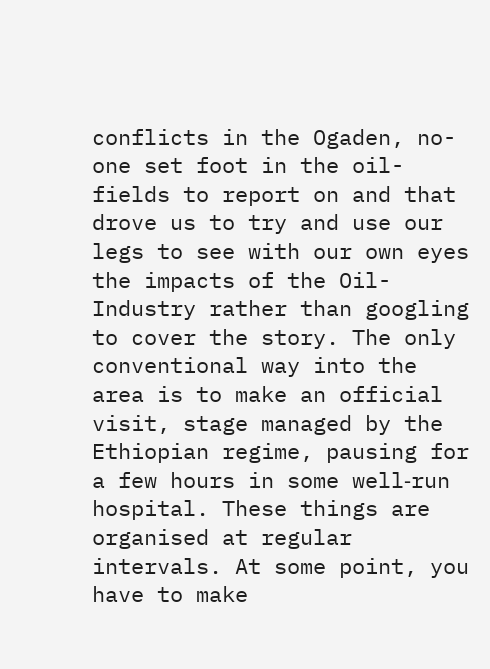conflicts in the Ogaden, no-one set foot in the oil-fields to report on and that drove us to try and use our legs to see with our own eyes the impacts of the Oil-Industry rather than googling to cover the story. The only conventional way into the area is to make an official visit, stage managed by the Ethiopian regime, pausing for a few hours in some well‐run hospital. These things are organised at regular intervals. At some point, you have to make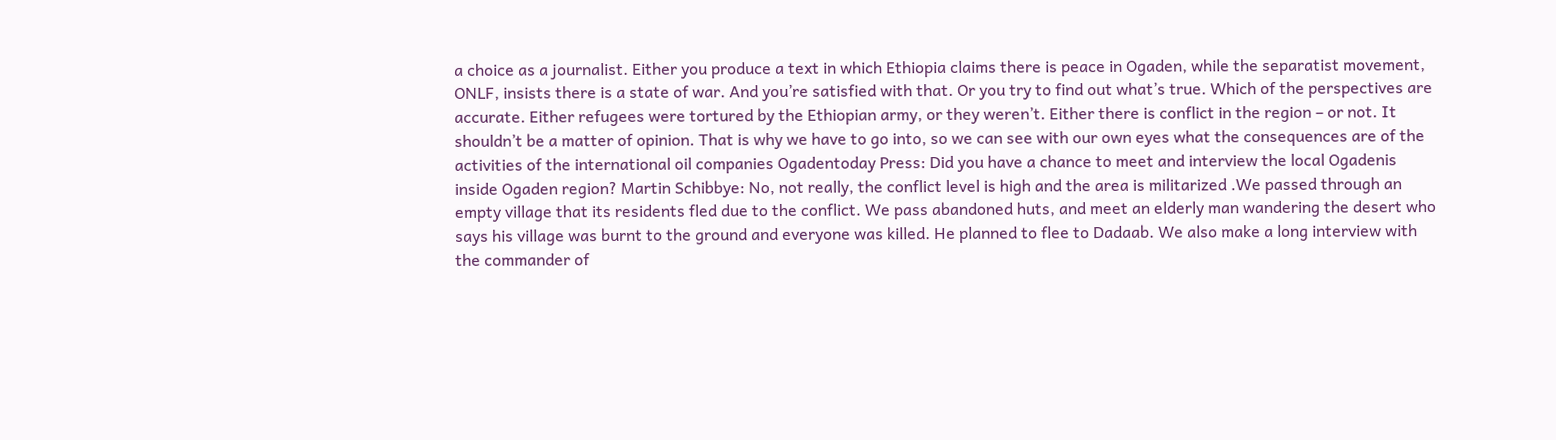a choice as a journalist. Either you produce a text in which Ethiopia claims there is peace in Ogaden, while the separatist movement, ONLF, insists there is a state of war. And you’re satisfied with that. Or you try to find out what’s true. Which of the perspectives are accurate. Either refugees were tortured by the Ethiopian army, or they weren’t. Either there is conflict in the region – or not. It shouldn’t be a matter of opinion. That is why we have to go into, so we can see with our own eyes what the consequences are of the activities of the international oil companies Ogadentoday Press: Did you have a chance to meet and interview the local Ogadenis inside Ogaden region? Martin Schibbye: No, not really, the conflict level is high and the area is militarized .We passed through an empty village that its residents fled due to the conflict. We pass abandoned huts, and meet an elderly man wandering the desert who says his village was burnt to the ground and everyone was killed. He planned to flee to Dadaab. We also make a long interview with the commander of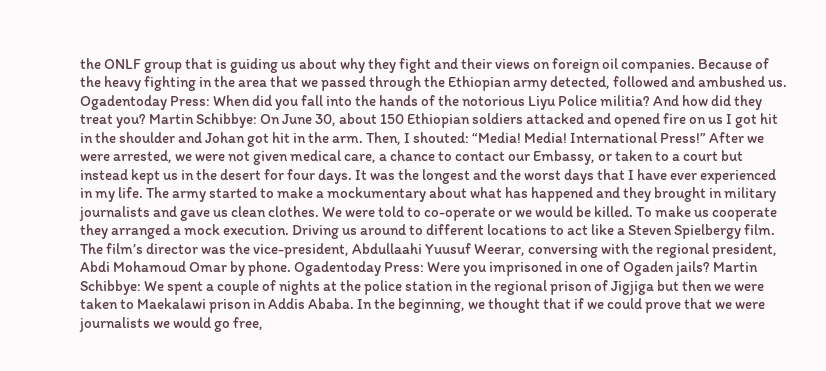the ONLF group that is guiding us about why they fight and their views on foreign oil companies. Because of the heavy fighting in the area that we passed through the Ethiopian army detected, followed and ambushed us. Ogadentoday Press: When did you fall into the hands of the notorious Liyu Police militia? And how did they treat you? Martin Schibbye: On June 30, about 150 Ethiopian soldiers attacked and opened fire on us I got hit in the shoulder and Johan got hit in the arm. Then, I shouted: “Media! Media! International Press!” After we were arrested, we were not given medical care, a chance to contact our Embassy, or taken to a court but instead kept us in the desert for four days. It was the longest and the worst days that I have ever experienced in my life. The army started to make a mockumentary about what has happened and they brought in military journalists and gave us clean clothes. We were told to co-operate or we would be killed. To make us cooperate they arranged a mock execution. Driving us around to different locations to act like a Steven Spielbergy film. The film’s director was the vice-president, Abdullaahi Yuusuf Weerar, conversing with the regional president, Abdi Mohamoud Omar by phone. Ogadentoday Press: Were you imprisoned in one of Ogaden jails? Martin Schibbye: We spent a couple of nights at the police station in the regional prison of Jigjiga but then we were taken to Maekalawi prison in Addis Ababa. In the beginning, we thought that if we could prove that we were journalists we would go free,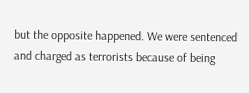but the opposite happened. We were sentenced and charged as terrorists because of being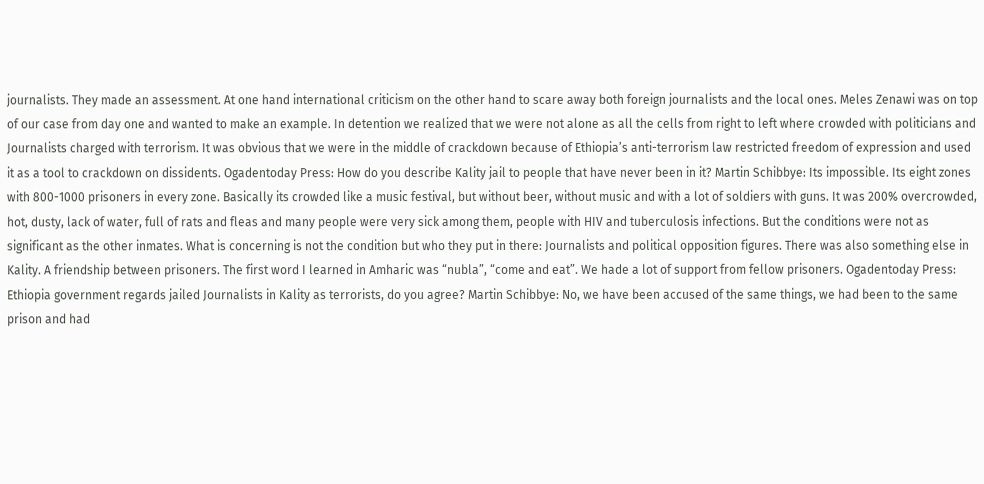journalists. They made an assessment. At one hand international criticism on the other hand to scare away both foreign journalists and the local ones. Meles Zenawi was on top of our case from day one and wanted to make an example. In detention we realized that we were not alone as all the cells from right to left where crowded with politicians and Journalists charged with terrorism. It was obvious that we were in the middle of crackdown because of Ethiopia’s anti-terrorism law restricted freedom of expression and used it as a tool to crackdown on dissidents. Ogadentoday Press: How do you describe Kality jail to people that have never been in it? Martin Schibbye: Its impossible. Its eight zones with 800-1000 prisoners in every zone. Basically its crowded like a music festival, but without beer, without music and with a lot of soldiers with guns. It was 200% overcrowded, hot, dusty, lack of water, full of rats and fleas and many people were very sick among them, people with HIV and tuberculosis infections. But the conditions were not as significant as the other inmates. What is concerning is not the condition but who they put in there: Journalists and political opposition figures. There was also something else in Kality. A friendship between prisoners. The first word I learned in Amharic was “nubla”, “come and eat”. We hade a lot of support from fellow prisoners. Ogadentoday Press: Ethiopia government regards jailed Journalists in Kality as terrorists, do you agree? Martin Schibbye: No, we have been accused of the same things, we had been to the same prison and had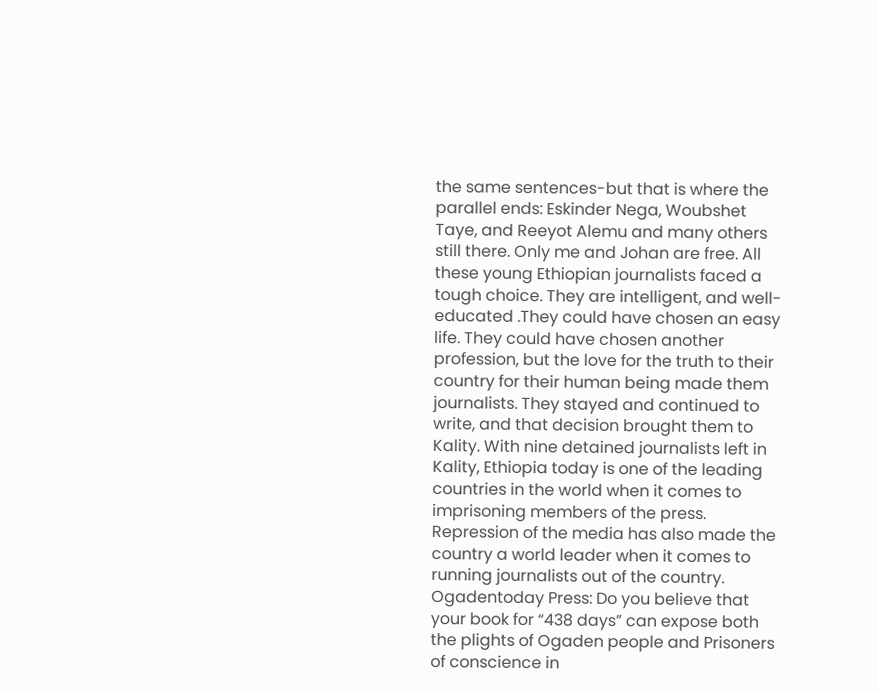the same sentences-but that is where the parallel ends: Eskinder Nega, Woubshet Taye, and Reeyot Alemu and many others still there. Only me and Johan are free. All these young Ethiopian journalists faced a tough choice. They are intelligent, and well-educated .They could have chosen an easy life. They could have chosen another profession, but the love for the truth to their country for their human being made them journalists. They stayed and continued to write, and that decision brought them to Kality. With nine detained journalists left in Kality, Ethiopia today is one of the leading countries in the world when it comes to imprisoning members of the press. Repression of the media has also made the country a world leader when it comes to running journalists out of the country. Ogadentoday Press: Do you believe that your book for “438 days” can expose both the plights of Ogaden people and Prisoners of conscience in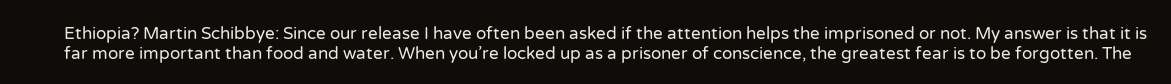Ethiopia? Martin Schibbye: Since our release I have often been asked if the attention helps the imprisoned or not. My answer is that it is far more important than food and water. When you’re locked up as a prisoner of conscience, the greatest fear is to be forgotten. The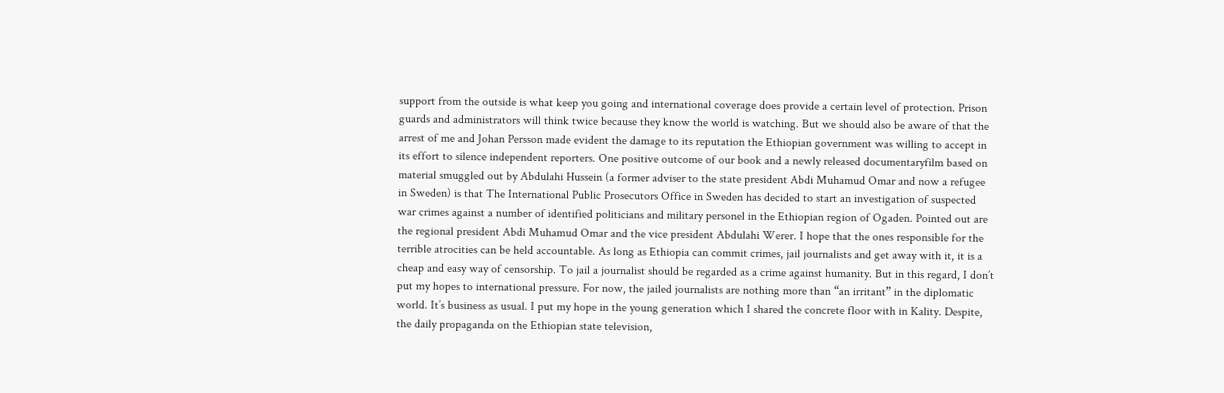support from the outside is what keep you going and international coverage does provide a certain level of protection. Prison guards and administrators will think twice because they know the world is watching. But we should also be aware of that the arrest of me and Johan Persson made evident the damage to its reputation the Ethiopian government was willing to accept in its effort to silence independent reporters. One positive outcome of our book and a newly released documentaryfilm based on material smuggled out by Abdulahi Hussein (a former adviser to the state president Abdi Muhamud Omar and now a refugee in Sweden) is that The International Public Prosecutors Office in Sweden has decided to start an investigation of suspected war crimes against a number of identified politicians and military personel in the Ethiopian region of Ogaden. Pointed out are the regional president Abdi Muhamud Omar and the vice president Abdulahi Werer. I hope that the ones responsible for the terrible atrocities can be held accountable. As long as Ethiopia can commit crimes, jail journalists and get away with it, it is a cheap and easy way of censorship. To jail a journalist should be regarded as a crime against humanity. But in this regard, I don’t put my hopes to international pressure. For now, the jailed journalists are nothing more than “an irritant” in the diplomatic world. It’s business as usual. I put my hope in the young generation which I shared the concrete floor with in Kality. Despite, the daily propaganda on the Ethiopian state television,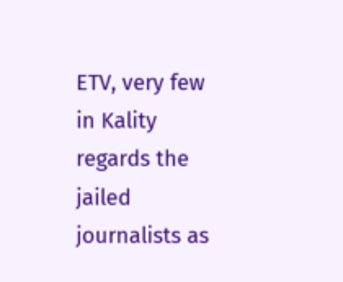ETV, very few in Kality regards the jailed journalists as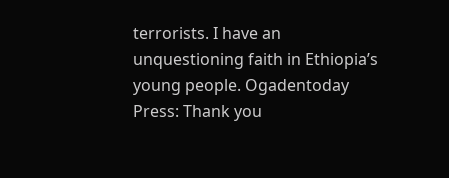terrorists. I have an unquestioning faith in Ethiopia’s young people. Ogadentoday Press: Thank you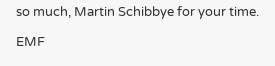so much, Martin Schibbye for your time.

EMF